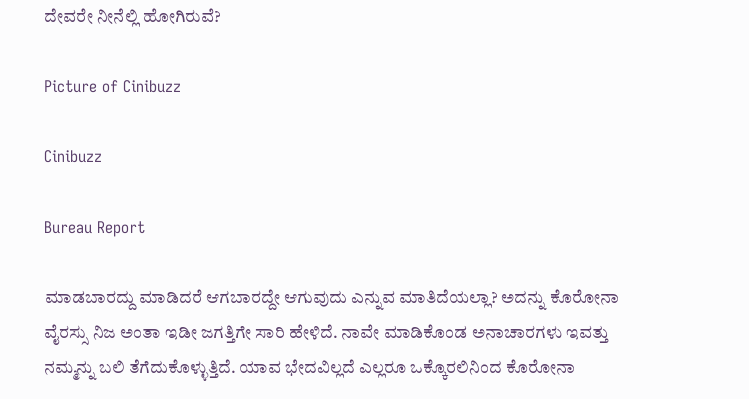ದೇವರೇ ನೀನೆಲ್ಲಿ ಹೋಗಿರುವೆ?

Picture of Cinibuzz

Cinibuzz

Bureau Report

ಮಾಡಬಾರದ್ದು ಮಾಡಿದರೆ ಆಗಬಾರದ್ದೇ ಆಗುವುದು ಎನ್ನುವ ಮಾತಿದೆಯಲ್ಲಾ? ಅದನ್ನು ಕೊರೋನಾ ವೈರಸ್ಸು ನಿಜ ಅಂತಾ ಇಡೀ ಜಗತ್ತಿಗೇ ಸಾರಿ ಹೇಳಿದೆ. ನಾವೇ ಮಾಡಿಕೊಂಡ ಅನಾಚಾರಗಳು ಇವತ್ತು ನಮ್ಮನ್ನು ಬಲಿ ತೆಗೆದುಕೊಳ್ಳುತ್ತಿದೆ. ಯಾವ ಭೇದವಿಲ್ಲದೆ ಎಲ್ಲರೂ ಒಕ್ಕೊರಲಿನಿಂದ ಕೊರೋನಾ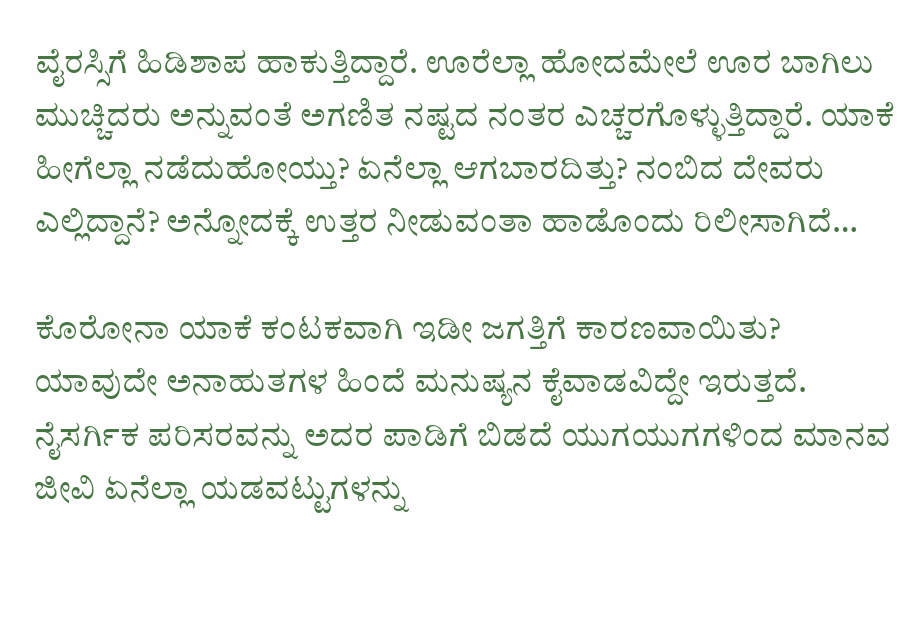ವೈರಸ್ಸಿಗೆ ಹಿಡಿಶಾಪ ಹಾಕುತ್ತಿದ್ದಾರೆ. ಊರೆಲ್ಲಾ ಹೋದಮೇಲೆ ಊರ ಬಾಗಿಲು ಮುಚ್ಚಿದರು ಅನ್ನುವಂತೆ ಅಗಣಿತ ನಷ್ಟದ ನಂತರ ಎಚ್ಚರಗೊಳ್ಳುತ್ತಿದ್ದಾರೆ. ಯಾಕೆ ಹೀಗೆಲ್ಲಾ ನಡೆದುಹೋಯ್ತು? ಏನೆಲ್ಲಾ ಆಗಬಾರದಿತ್ತು? ನಂಬಿದ ದೇವರು ಎಲ್ಲಿದ್ದಾನೆ? ಅನ್ನೋದಕ್ಕೆ ಉತ್ತರ ನೀಡುವಂತಾ ಹಾಡೊಂದು ರಿಲೀಸಾಗಿದೆ…

ಕೊರೋನಾ ಯಾಕೆ ಕಂಟಕವಾಗಿ ಇಡೀ ಜಗತ್ತಿಗೆ ಕಾರಣವಾಯಿತು? ಯಾವುದೇ ಅನಾಹುತಗಳ ಹಿಂದೆ ಮನುಷ್ಯನ ಕೈವಾಡವಿದ್ದೇ ಇರುತ್ತದೆ. ನೈಸರ್ಗಿಕ ಪರಿಸರವನ್ನು ಅದರ ಪಾಡಿಗೆ ಬಿಡದೆ ಯುಗಯುಗಗಳಿಂದ ಮಾನವ ಜೀವಿ ಏನೆಲ್ಲಾ ಯಡವಟ್ಟುಗಳನ್ನು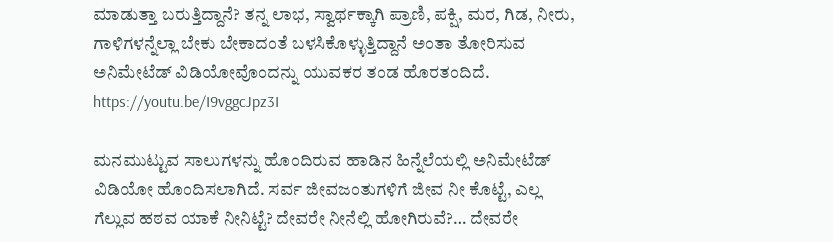ಮಾಡುತ್ತಾ ಬರುತ್ತಿದ್ದಾನೆ? ತನ್ನ ಲಾಭ, ಸ್ವಾರ್ಥಕ್ಕಾಗಿ ಪ್ರಾಣಿ, ಪಕ್ಷಿ, ಮರ, ಗಿಡ, ನೀರು, ಗಾಳಿಗಳನ್ನೆಲ್ಲಾ ಬೇಕು ಬೇಕಾದಂತೆ ಬಳಸಿಕೊಳ್ಳುತ್ತಿದ್ದಾನೆ ಅಂತಾ ತೋರಿಸುವ ಅನಿಮೇಟೆಡ್ ವಿಡಿಯೋವೊಂದನ್ನು ಯುವಕರ ತಂಡ ಹೊರತಂದಿದೆ. https://youtu.be/I9vggcJpz3I

ಮನಮುಟ್ಟುವ ಸಾಲುಗಳನ್ನು ಹೊಂದಿರುವ ಹಾಡಿನ ಹಿನ್ನೆಲೆಯಲ್ಲಿ ಅನಿಮೇಟೆಡ್ ವಿಡಿಯೋ ಹೊಂದಿಸಲಾಗಿದೆ. ಸರ್ವ ಜೀವಜಂತುಗಳಿಗೆ ಜೀವ ನೀ ಕೊಟ್ಟೆ, ಎಲ್ಲ ಗೆಲ್ಲುವ ಹಠವ ಯಾಕೆ ನೀನಿಟ್ಟೆ? ದೇವರೇ ನೀನೆಲ್ಲಿ ಹೋಗಿರುವೆ?… ದೇವರೇ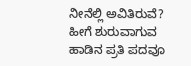ನೀನೆಲ್ಲಿ ಅವಿತಿರುವೆ? ಹೀಗೆ ಶುರುವಾಗುವ ಹಾಡಿನ ಪ್ರತಿ ಪದವೂ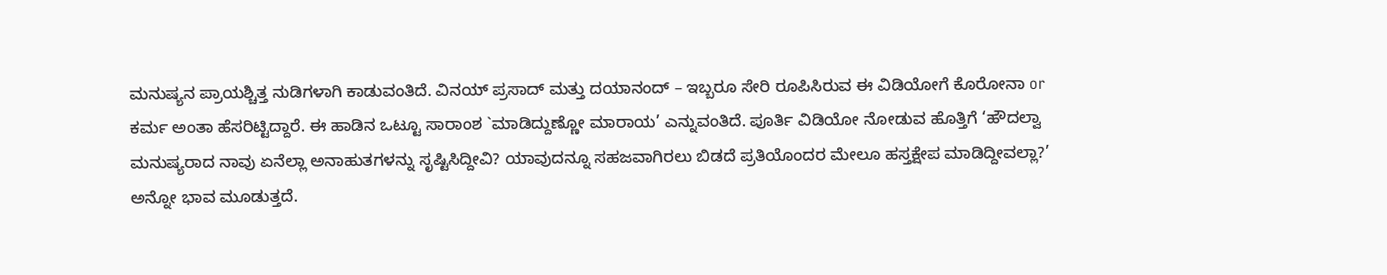ಮನುಷ್ಯನ ಪ್ರಾಯಶ್ಚಿತ್ತ ನುಡಿಗಳಾಗಿ ಕಾಡುವಂತಿದೆ. ವಿನಯ್ ಪ್ರಸಾದ್ ಮತ್ತು ದಯಾನಂದ್ – ಇಬ್ಬರೂ ಸೇರಿ ರೂಪಿಸಿರುವ ಈ ವಿಡಿಯೋಗೆ ಕೊರೋನಾ or ಕರ್ಮ ಅಂತಾ ಹೆಸರಿಟ್ಟಿದ್ದಾರೆ. ಈ ಹಾಡಿನ ಒಟ್ಟೂ ಸಾರಾಂಶ `ಮಾಡಿದ್ದುಣ್ಣೋ ಮಾರಾಯ’ ಎನ್ನುವಂತಿದೆ. ಪೂರ್ತಿ ವಿಡಿಯೋ ನೋಡುವ ಹೊತ್ತಿಗೆ ‘ಹೌದಲ್ವಾ ಮನುಷ್ಯರಾದ ನಾವು ಏನೆಲ್ಲಾ ಅನಾಹುತಗಳನ್ನು ಸೃಷ್ಟಿಸಿದ್ದೀವಿ? ಯಾವುದನ್ನೂ ಸಹಜವಾಗಿರಲು ಬಿಡದೆ ಪ್ರತಿಯೊಂದರ ಮೇಲೂ ಹಸ್ತಕ್ಷೇಪ ಮಾಡಿದ್ದೀವಲ್ಲಾ?’ ಅನ್ನೋ ಭಾವ ಮೂಡುತ್ತದೆ.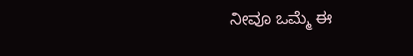ನೀವೂ ಒಮ್ಮೆ ಈ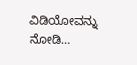ವಿಡಿಯೋವನ್ನು ನೋಡಿ…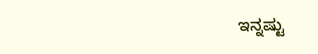ಇನ್ನಷ್ಟು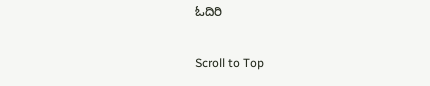ಓದಿರಿ

Scroll to Top